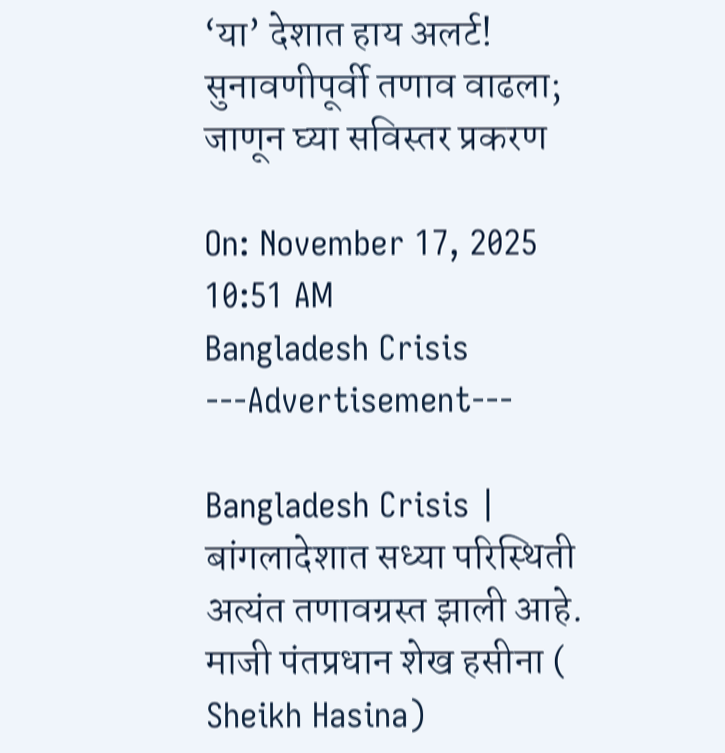‘या’ देशात हाय अलर्ट! सुनावणीपूर्वी तणाव वाढला; जाणून घ्या सविस्तर प्रकरण

On: November 17, 2025 10:51 AM
Bangladesh Crisis
---Advertisement---

Bangladesh Crisis | बांगलादेशात सध्या परिस्थिती अत्यंत तणावग्रस्त झाली आहे. माजी पंतप्रधान शेख हसीना ( Sheikh Hasina)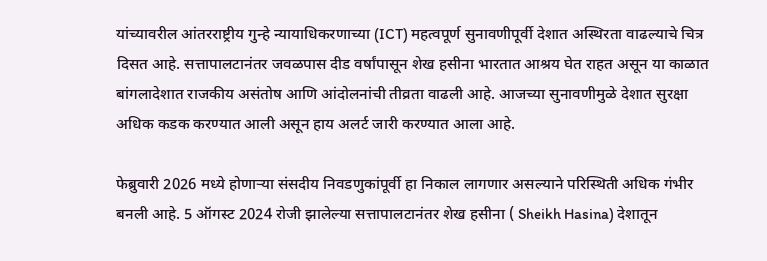यांच्यावरील आंतरराष्ट्रीय गुन्हे न्यायाधिकरणाच्या (ICT) महत्वपूर्ण सुनावणीपूर्वी देशात अस्थिरता वाढल्याचे चित्र दिसत आहे. सत्तापालटानंतर जवळपास दीड वर्षांपासून शेख हसीना भारतात आश्रय घेत राहत असून या काळात बांगलादेशात राजकीय असंतोष आणि आंदोलनांची तीव्रता वाढली आहे. आजच्या सुनावणीमुळे देशात सुरक्षा अधिक कडक करण्यात आली असून हाय अलर्ट जारी करण्यात आला आहे.

फेब्रुवारी 2026 मध्ये होणाऱ्या संसदीय निवडणुकांपूर्वी हा निकाल लागणार असल्याने परिस्थिती अधिक गंभीर बनली आहे. 5 ऑगस्ट 2024 रोजी झालेल्या सत्तापालटानंतर शेख हसीना ( Sheikh Hasina) देशातून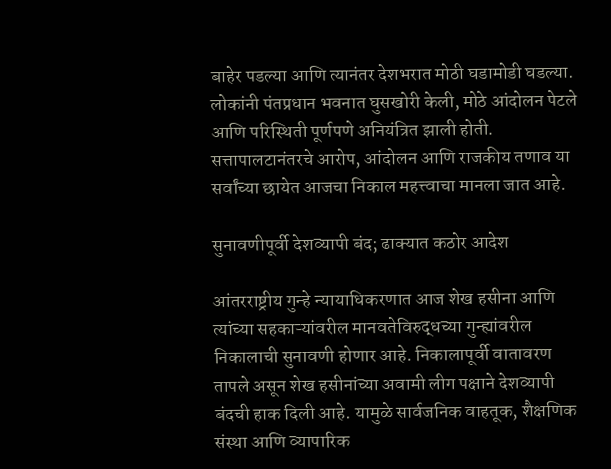बाहेर पडल्या आणि त्यानंतर देशभरात मोठी घडामोडी घडल्या. लोकांनी पंतप्रधान भवनात घुसखोरी केली, मोठे आंदोलन पेटले आणि परिस्थिती पूर्णपणे अनियंत्रित झाली होती. सत्तापालटानंतरचे आरोप, आंदोलन आणि राजकीय तणाव या सर्वांच्या छायेत आजचा निकाल महत्त्वाचा मानला जात आहे.

सुनावणीपूर्वी देशव्यापी बंद; ढाक्यात कठोर आदेश

आंतरराष्ट्रीय गुन्हे न्यायाधिकरणात आज शेख हसीना आणि त्यांच्या सहकाऱ्यांवरील मानवतेविरुद्धच्या गुन्ह्यांवरील निकालाची सुनावणी होणार आहे. निकालापूर्वी वातावरण तापले असून शेख हसीनांच्या अवामी लीग पक्षाने देशव्यापी बंदची हाक दिली आहे. यामुळे सार्वजनिक वाहतूक, शैक्षणिक संस्था आणि व्यापारिक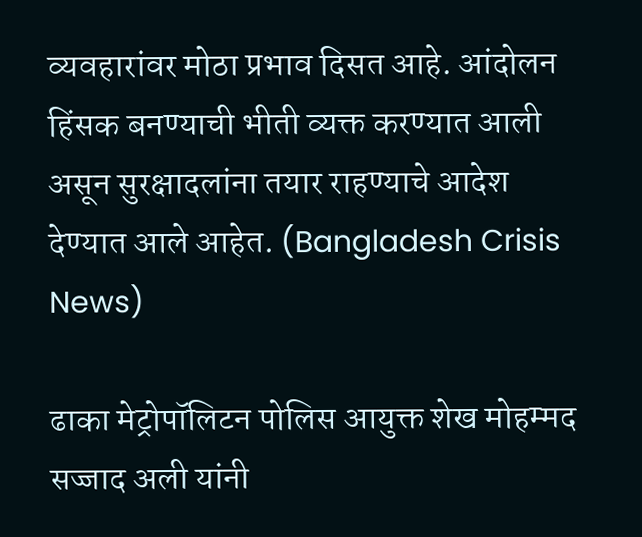व्यवहारांवर मोठा प्रभाव दिसत आहे. आंदोलन हिंसक बनण्याची भीती व्यक्त करण्यात आली असून सुरक्षादलांना तयार राहण्याचे आदेश देण्यात आले आहेत. (Bangladesh Crisis News)

ढाका मेट्रोपॉलिटन पोलिस आयुक्त शेख मोहम्मद सज्जाद अली यांनी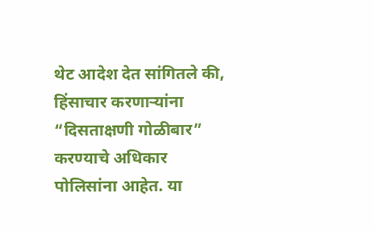थेट आदेश देत सांगितले की, हिंसाचार करणाऱ्यांना “दिसताक्षणी गोळीबार” करण्याचे अधिकार पोलिसांना आहेत. या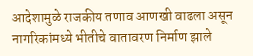आदेशामुळे राजकीय तणाव आणखी वाढला असून नागरिकांमध्ये भीतीचे वातावरण निर्माण झाले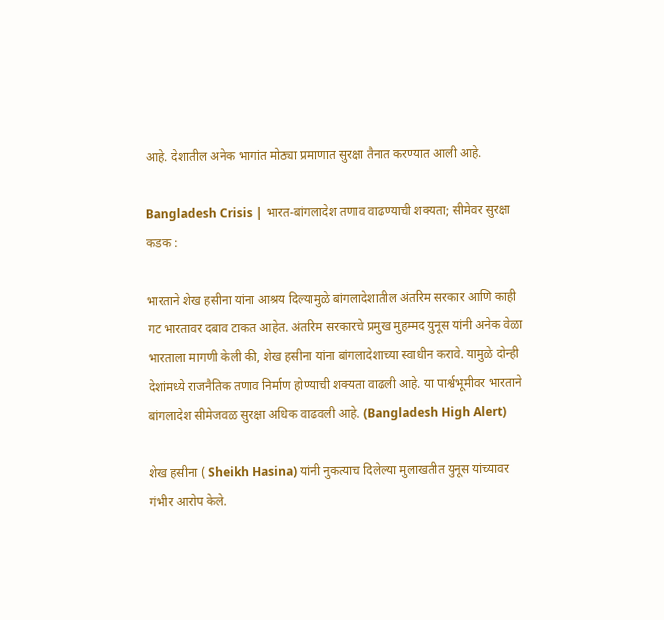आहे. देशातील अनेक भागांत मोठ्या प्रमाणात सुरक्षा तैनात करण्यात आली आहे.

Bangladesh Crisis | भारत-बांगलादेश तणाव वाढण्याची शक्यता; सीमेवर सुरक्षा कडक :

भारताने शेख हसीना यांना आश्रय दिल्यामुळे बांगलादेशातील अंतरिम सरकार आणि काही गट भारतावर दबाव टाकत आहेत. अंतरिम सरकारचे प्रमुख मुहम्मद युनूस यांनी अनेक वेळा भारताला मागणी केली की, शेख हसीना यांना बांगलादेशाच्या स्वाधीन करावे. यामुळे दोन्ही देशांमध्ये राजनैतिक तणाव निर्माण होण्याची शक्यता वाढली आहे. या पार्श्वभूमीवर भारताने बांगलादेश सीमेजवळ सुरक्षा अधिक वाढवली आहे. (Bangladesh High Alert)

शेख हसीना ( Sheikh Hasina) यांनी नुकत्याच दिलेल्या मुलाखतीत युनूस यांच्यावर गंभीर आरोप केले.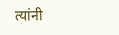त्यांनी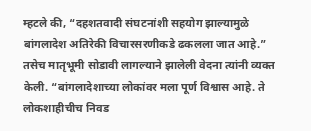म्हटले की, “दहशतवादी संघटनांशी सहयोग झाल्यामुळे बांगलादेश अतिरेकी विचारसरणीकडे ढकलला जात आहे.” तसेच मातृभूमी सोडावी लागल्याने झालेली वेदना त्यांनी व्यक्त केली. “बांगलादेशाच्या लोकांवर मला पूर्ण विश्वास आहे. ते लोकशाहीचीच निवड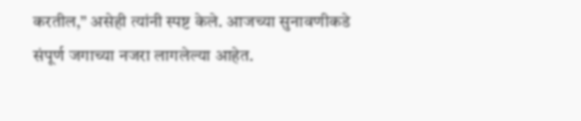करतील,” असेही त्यांनी स्पष्ट केले. आजच्या सुनावणीकडे संपूर्ण जगाच्या नजरा लागलेल्या आहेत.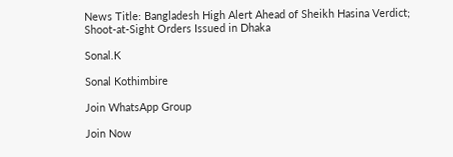News Title: Bangladesh High Alert Ahead of Sheikh Hasina Verdict; Shoot-at-Sight Orders Issued in Dhaka

Sonal.K

Sonal Kothimbire

Join WhatsApp Group

Join Now